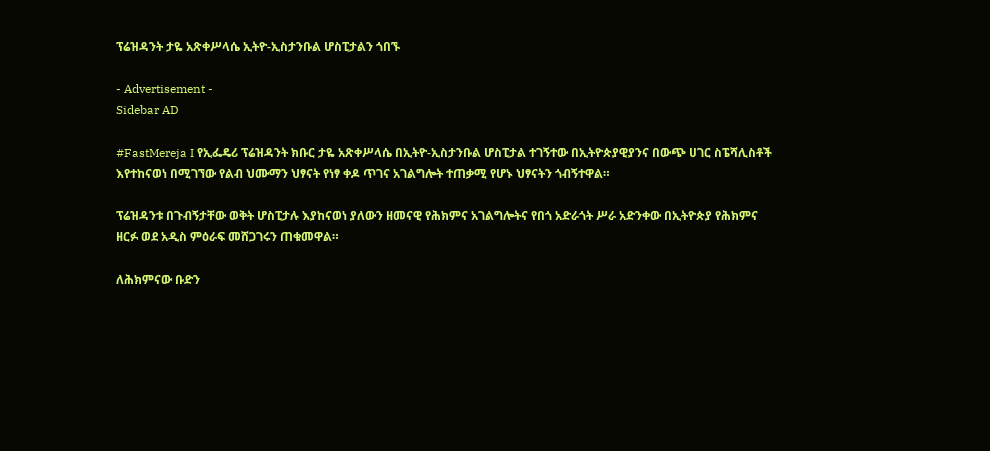ፕሬዝዳንት ታዬ አጽቀሥላሴ ኢትዮ-ኢስታንቡል ሆስፒታልን ጎበኙ

- Advertisement -
Sidebar AD

#FastMereja I የኢፌዴሪ ፕሬዝዳንት ክቡር ታዬ አጽቀሥላሴ በኢትዮ-ኢስታንቡል ሆስፒታል ተገኝተው በኢትዮጵያዊያንና በውጭ ሀገር ስፔሻሊስቶች እየተከናወነ በሚገኘው የልብ ህሙማን ህፃናት የነፃ ቀዶ ጥገና አገልግሎት ተጠቃሚ የሆኑ ህፃናትን ጎብኝተዋል።

ፕሬዝዳንቱ በጉብኝታቸው ወቅት ሆስፒታሉ እያከናወነ ያለውን ዘመናዊ የሕክምና አገልግሎትና የበጎ አድራጎት ሥራ አድንቀው በኢትዮጵያ የሕክምና ዘርፉ ወደ አዲስ ምዕራፍ መሸጋገሩን ጠቁመዋል።

ለሕክምናው ቡድን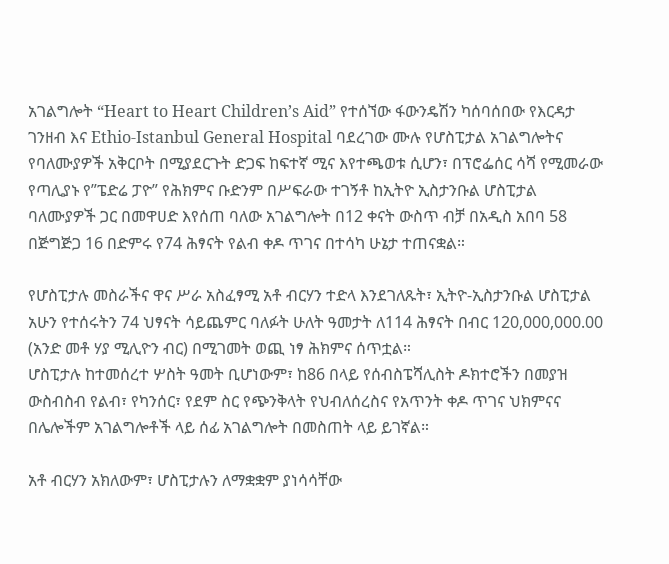አገልግሎት “Heart to Heart Children’s Aid” የተሰኘው ፋውንዴሽን ካሰባሰበው የእርዳታ ገንዘብ እና Ethio-Istanbul General Hospital ባደረገው ሙሉ የሆስፒታል አገልግሎትና የባለሙያዎች አቅርቦት በሚያደርጉት ድጋፍ ከፍተኛ ሚና እየተጫወቱ ሲሆን፣ በፕሮፌሰር ሳሻ የሚመራው የጣሊያኑ የ”ፔድሬ ፓዮ” የሕክምና ቡድንም በሥፍራው ተገኝቶ ከኢትዮ ኢስታንቡል ሆስፒታል ባለሙያዎች ጋር በመዋሀድ እየሰጠ ባለው አገልግሎት በ12 ቀናት ውስጥ ብቻ በአዲስ አበባ 58 በጅግጅጋ 16 በድምሩ የ74 ሕፃናት የልብ ቀዶ ጥገና በተሳካ ሁኔታ ተጠናቋል።

የሆስፒታሉ መስራችና ዋና ሥራ አስፈፃሚ አቶ ብርሃን ተድላ እንደገለጹት፣ ኢትዮ-ኢስታንቡል ሆስፒታል አሁን የተሰሩትን 74 ህፃናት ሳይጨምር ባለፉት ሁለት ዓመታት ለ114 ሕፃናት በብር 120,000,000.00 (አንድ መቶ ሃያ ሚሊዮን ብር) በሚገመት ወጪ ነፃ ሕክምና ሰጥቷል።
ሆስፒታሉ ከተመሰረተ ሦስት ዓመት ቢሆነውም፣ ከ86 በላይ የሰብስፔሻሊስት ዶክተሮችን በመያዝ ውስብስብ የልብ፣ የካንሰር፣ የደም ስር የጭንቅላት የህብለሰረስና የአጥንት ቀዶ ጥገና ህክምናና በሌሎችም አገልግሎቶች ላይ ሰፊ አገልግሎት በመስጠት ላይ ይገኛል።

አቶ ብርሃን አክለውም፣ ሆስፒታሉን ለማቋቋም ያነሳሳቸው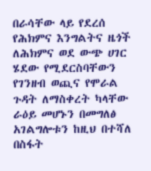በራሳቸው ላይ የደረሰ የሕክምና እንግልትና ዜጎች ለሕክምና ወደ ውጭ ሀገር ሄደው የሚደርስባቸውን የገንዘብ ወጪና የሞራል ጉዳት ለማስቀረት ካላቸው ራዕይ መሆኑን በመግለፅ አገልግሎቱን ከዚህ በተሻለ በስፋት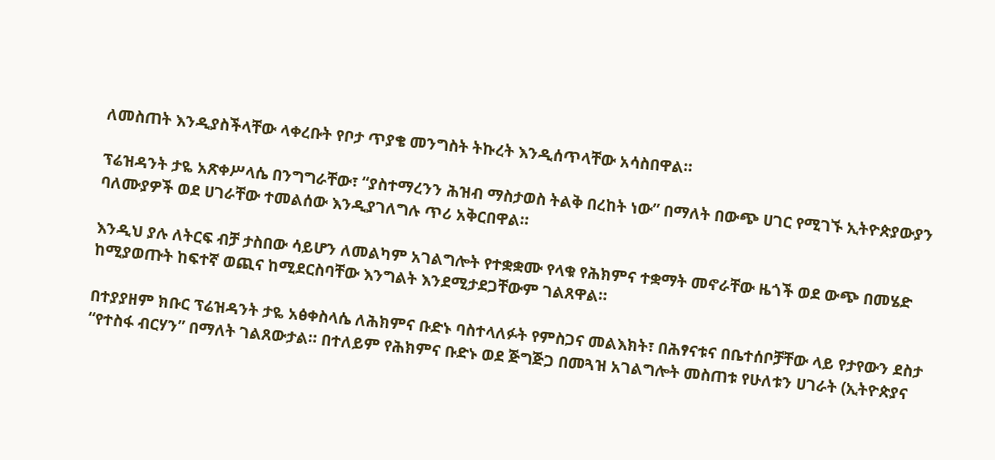ለመስጠት እንዲያስችላቸው ላቀረቡት የቦታ ጥያቄ መንግስት ትኩረት እንዲሰጥላቸው አሳስበዋል።

ፕሬዝዳንት ታዬ አጽቀሥላሴ በንግግራቸው፣ “ያስተማረንን ሕዝብ ማስታወስ ትልቅ በረከት ነው” በማለት በውጭ ሀገር የሚገኙ ኢትዮጵያውያን ባለሙያዎች ወደ ሀገራቸው ተመልሰው እንዲያገለግሉ ጥሪ አቅርበዋል።

እንዲህ ያሉ ለትርፍ ብቻ ታስበው ሳይሆን ለመልካም አገልግሎት የተቋቋሙ የላቁ የሕክምና ተቋማት መኖራቸው ዜጎች ወደ ውጭ በመሄድ ከሚያወጡት ከፍተኛ ወጪና ከሚደርስባቸው እንግልት እንደሚታደጋቸውም ገልጸዋል።

በተያያዘም ክቡር ፕሬዝዳንት ታዬ አፅቀስላሴ ለሕክምና ቡድኑ ባስተላለፉት የምስጋና መልእክት፣ በሕፃናቱና በቤተሰቦቻቸው ላይ የታየውን ደስታ “የተስፋ ብርሃን” በማለት ገልጸውታል። በተለይም የሕክምና ቡድኑ ወደ ጅግጅጋ በመጓዝ አገልግሎት መስጠቱ የሁለቱን ሀገራት (ኢትዮጵያና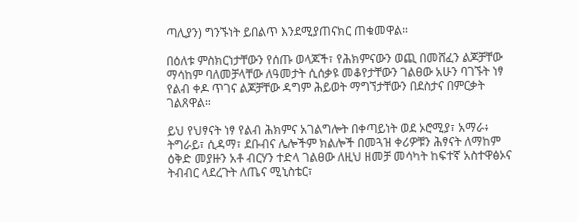ጣሊያን) ግንኙነት ይበልጥ እንደሚያጠናክር ጠቁመዋል።

በዕለቱ ምስክርነታቸውን የሰጡ ወላጆች፣ የሕክምናውን ወጪ በመሸፈን ልጆቻቸው ማሳከም ባለመቻላቸው ለዓመታት ሲሰቃዩ መቆየታቸውን ገልፀው አሁን ባገኙት ነፃ የልብ ቀዶ ጥገና ልጆቻቸው ዳግም ሕይወት ማግኘታቸውን በደስታና በምርቃት ገልጸዋል።

ይህ የህፃናት ነፃ የልብ ሕክምና አገልግሎት በቀጣይነት ወደ ኦሮሚያ፣ አማራ፥ ትግራይ፣ ሲዳማ፣ ደቡብና ሌሎችም ክልሎች በመጓዝ ቀሪዎቹን ሕፃናት ለማከም ዕቅድ መያዙን አቶ ብርሃን ተድላ ገልፀው ለዚህ ዘመቻ መሳካት ከፍተኛ አስተዋፅኦና ትብብር ላደረጉት ለጤና ሚኒስቴር፣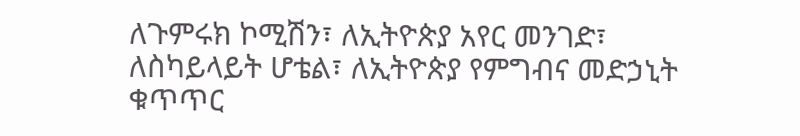ለጉምሩክ ኮሚሽን፣ ለኢትዮጵያ አየር መንገድ፣ ለስካይላይት ሆቴል፣ ለኢትዮጵያ የምግብና መድኃኒት ቁጥጥር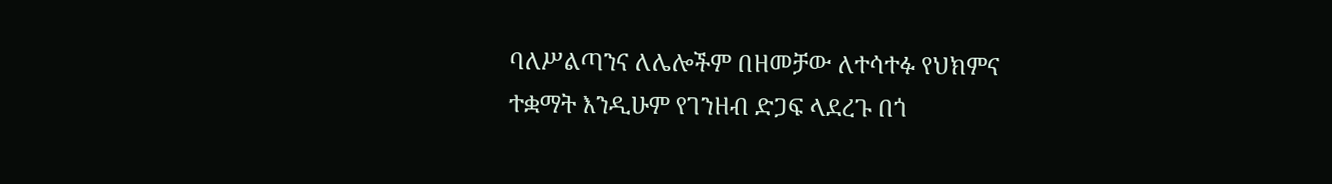ባለሥልጣንና ለሌሎችም በዘመቻው ለተሳተፉ የህክምና ተቋማት እንዲሁም የገንዘብ ድጋፍ ላደረጉ በጎ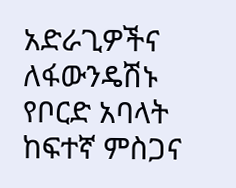አድራጊዎችና ለፋውንዴሽኑ የቦርድ አባላት ከፍተኛ ምስጋና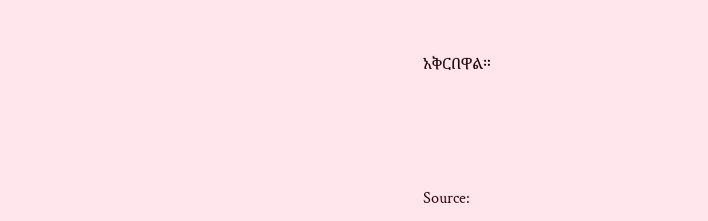አቅርበዋል።






Source: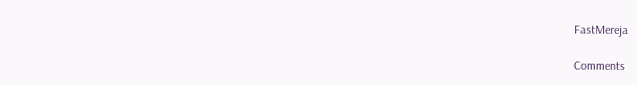FastMereja

Comments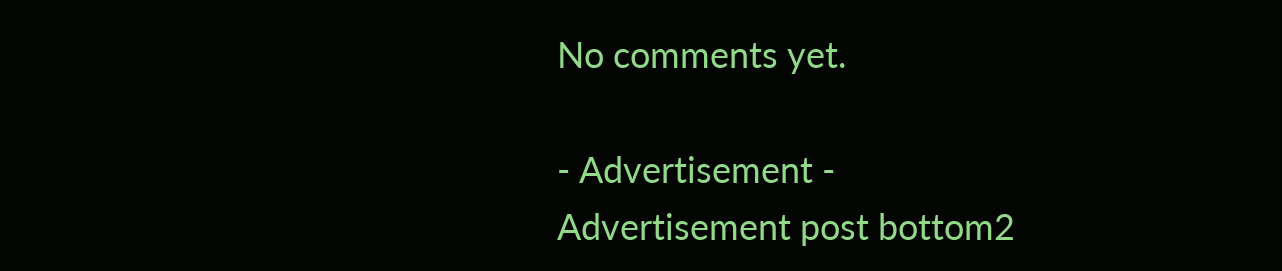No comments yet.

- Advertisement -
Advertisement post bottom2